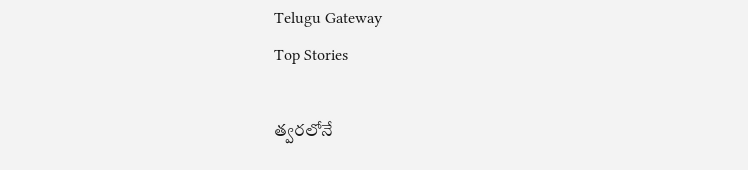Telugu Gateway
Top Stories

త్వరలోనే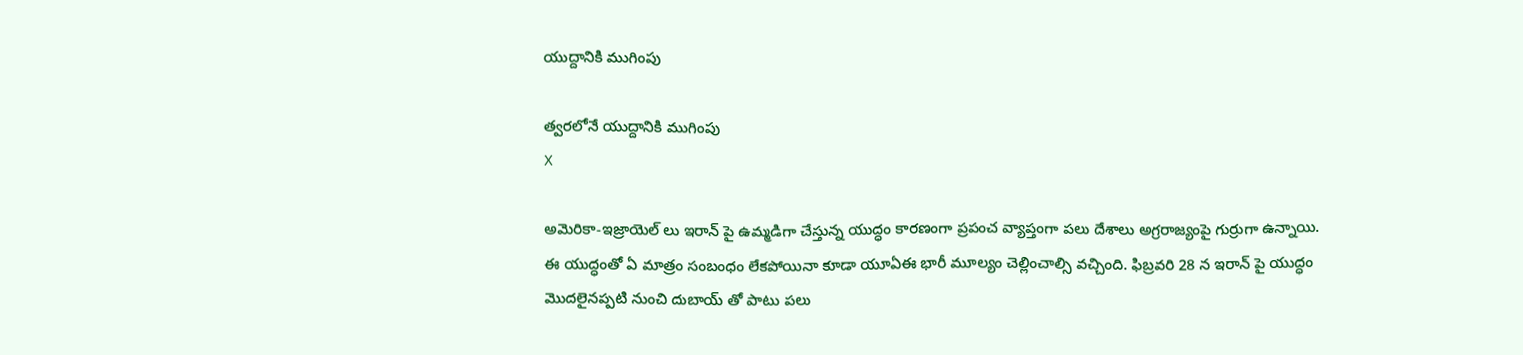యుద్దానికి ముగింపు

త్వరలోనే యుద్దానికి ముగింపు
X

అమెరికా-ఇజ్రాయెల్ లు ఇరాన్ పై ఉమ్మడిగా చేస్తున్న యుద్ధం కారణంగా ప్రపంచ వ్యాప్తంగా పలు దేశాలు అగ్రరాజ్యంపై గుర్రుగా ఉన్నాయి. ఈ యుద్ధంతో ఏ మాత్రం సంబంధం లేకపోయినా కూడా యూఏఈ భారీ మూల్యం చెల్లించాల్సి వచ్చింది. ఫిబ్రవరి 28 న ఇరాన్ పై యుద్ధం మొదలైనప్పటి నుంచి దుబాయ్ తో పాటు పలు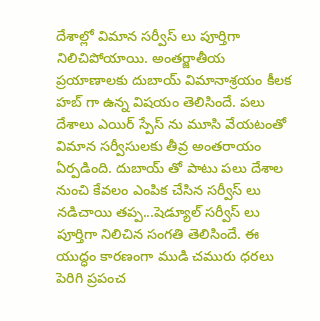దేశాల్లో విమాన సర్వీస్ లు పూర్తిగా నిలిచిపోయాయి. అంతర్జాతీయ ప్రయాణాలకు దుబాయ్ విమానాశ్రయం కీలక హబ్ గా ఉన్న విషయం తెలిసిందే. పలు దేశాలు ఎయిర్ స్పేస్ ను మూసి వేయటంతో విమాన సర్వీసులకు తీవ్ర అంతరాయం ఏర్పడింది. దుబాయ్ తో పాటు పలు దేశాల నుంచి కేవలం ఎంపిక చేసిన సర్వీస్ లు నడిచాయి తప్ప...షెడ్యూల్ సర్వీస్ లు పూర్తిగా నిలిచిన సంగతి తెలిసిందే. ఈ యుద్ధం కారణంగా ముడి చమురు ధరలు పెరిగి ప్రపంచ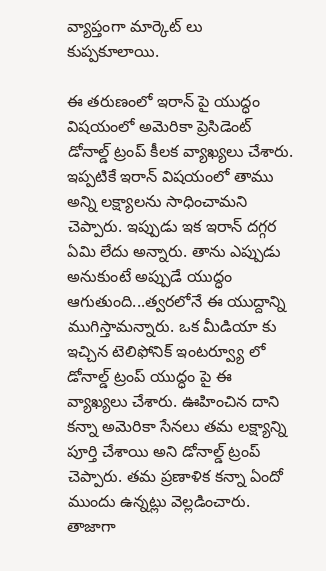వ్యాప్తంగా మార్కెట్ లు కుప్పకూలాయి.

ఈ తరుణంలో ఇరాన్ పై యుద్ధం విషయంలో అమెరికా ప్రెసిడెంట్ డోనాల్డ్ ట్రంప్ కీలక వ్యాఖ్యలు చేశారు. ఇప్పటికే ఇరాన్ విషయంలో తాము అన్ని లక్ష్యాలను సాధించామని చెప్పారు. ఇప్పుడు ఇక ఇరాన్ దగ్గర ఏమి లేదు అన్నారు. తాను ఎప్పుడు అనుకుంటే అప్పుడే యుద్ధం ఆగుతుంది...త్వరలోనే ఈ యుద్దాన్ని ముగిస్తామన్నారు. ఒక మీడియా కు ఇచ్చిన టెలిఫోనిక్ ఇంటర్వ్యూ లో డోనాల్డ్ ట్రంప్ యుద్ధం పై ఈ వ్యాఖ్యలు చేశారు. ఊహించిన దాని కన్నా అమెరికా సేనలు తమ లక్ష్యాన్ని పూర్తి చేశాయి అని డోనాల్డ్ ట్రంప్ చెప్పారు. తమ ప్రణాళిక కన్నా ఏందో ముందు ఉన్నట్లు వెల్లడించారు. తాజాగా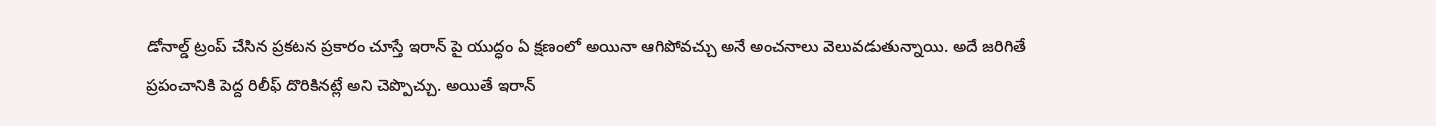డోనాల్డ్ ట్రంప్ చేసిన ప్రకటన ప్రకారం చూస్తే ఇరాన్ పై యుద్ధం ఏ క్షణంలో అయినా ఆగిపోవచ్చు అనే అంచనాలు వెలువడుతున్నాయి. అదే జరిగితే ప్రపంచానికి పెద్ద రిలీఫ్ దొరికినట్లే అని చెప్పొచ్చు. అయితే ఇరాన్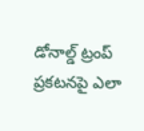డోనాల్డ్ ట్రంప్ ప్రకటనపై ఎలా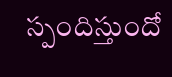స్పందిస్తుందో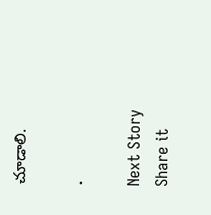చూడాలి.

.

Next Story
Share it